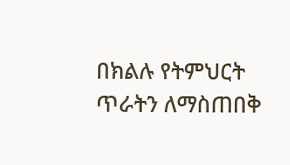በክልሉ የትምህርት ጥራትን ለማስጠበቅ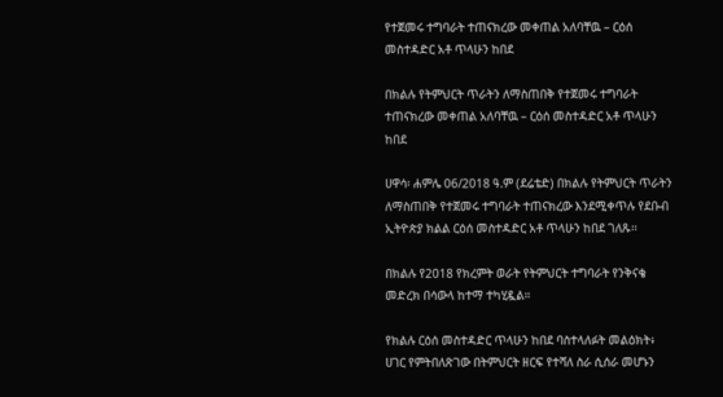የተጀመሩ ተግባራት ተጠናክረው መቀጠል አለባቸዉ – ርዕሰ መስተዳድር አቶ ጥላሁን ከበደ

በክልሉ የትምህርት ጥራትን ለማስጠበቅ የተጀመሩ ተግባራት ተጠናክረው መቀጠል አለባቸዉ – ርዕሰ መስተዳድር አቶ ጥላሁን ከበደ

ሀዋሳ፡ ሐምሌ 06/2018 ዓ.ም (ደሬቴድ) በክልሉ የትምህርት ጥራትን ለማስጠበቅ የተጀመሩ ተግባራት ተጠናክረው እንደሚቀጥሉ የደቡብ ኢትዮጵያ ክልል ርዕሰ መስተዳድር አቶ ጥላሁን ከበደ ገለጹ፡፡

በክልሉ የ2018 የክረምት ወራት የትምህርት ተግባራት የንቅናቄ መድረክ በሳውላ ከተማ ተካሂዷል።

የክልሉ ርዕሰ መስተዳድር ጥላሁን ከበደ ባስተላለፉት መልዕክት፥ ሀገር የምትበለጽገው በትምህርት ዘርፍ የተሻለ ስራ ሲሰራ መሆኑን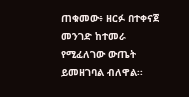ጠቁመው፥ ዘርፉ በተቀናጀ መንገድ ከተመራ የሚፈለገው ውጤት ይመዘገባል ብለዋል፡፡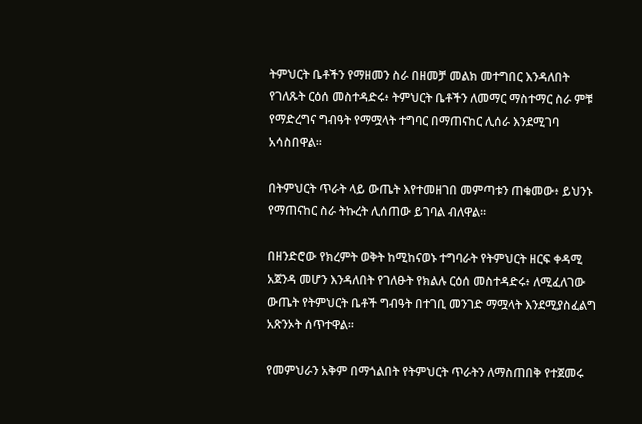ትምህርት ቤቶችን የማዘመን ስራ በዘመቻ መልክ መተግበር እንዳለበት የገለጹት ርዕሰ መስተዳድሩ፥ ትምህርት ቤቶችን ለመማር ማስተማር ስራ ምቹ የማድረግና ግብዓት የማሟላት ተግባር በማጠናከር ሊሰራ እንደሚገባ አሳስበዋል፡፡

በትምህርት ጥራት ላይ ውጤት እየተመዘገበ መምጣቱን ጠቁመው፥ ይህንኑ የማጠናከር ስራ ትኩረት ሊሰጠው ይገባል ብለዋል።

በዘንድሮው የክረምት ወቅት ከሚከናወኑ ተግባራት የትምህርት ዘርፍ ቀዳሚ አጀንዳ መሆን እንዳለበት የገለፁት የክልሉ ርዕሰ መስተዳድሩ፥ ለሚፈለገው ውጤት የትምህርት ቤቶች ግብዓት በተገቢ መንገድ ማሟላት እንደሚያስፈልግ አጽንኦት ሰጥተዋል።

የመምህራን አቅም በማጎልበት የትምህርት ጥራትን ለማስጠበቅ የተጀመሩ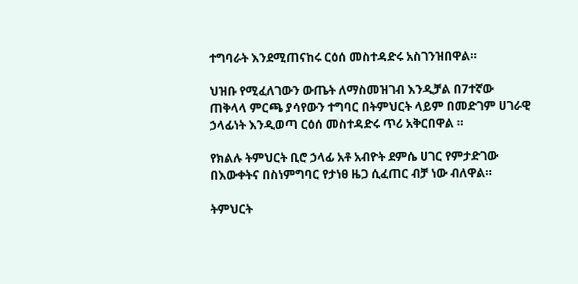ተግባራት እንደሚጠናከሩ ርዕሰ መስተዳድሩ አስገንዝበዋል።

ህዝቡ የሚፈለገውን ውጤት ለማስመዝገብ እንዲቻል በ7ተኛው ጠቅላላ ምርጫ ያሳየውን ተግባር በትምህርት ላይም በመድገም ሀገራዊ ኃላፊነት እንዲወጣ ርዕሰ መስተዳድሩ ጥሪ አቅርበዋል ።

የክልሉ ትምህርት ቢሮ ኃላፊ አቶ አብዮት ደምሴ ሀገር የምታድገው በእውቀትና በስነምግባር የታነፀ ዜጋ ሲፈጠር ብቻ ነው ብለዋል።

ትምህርት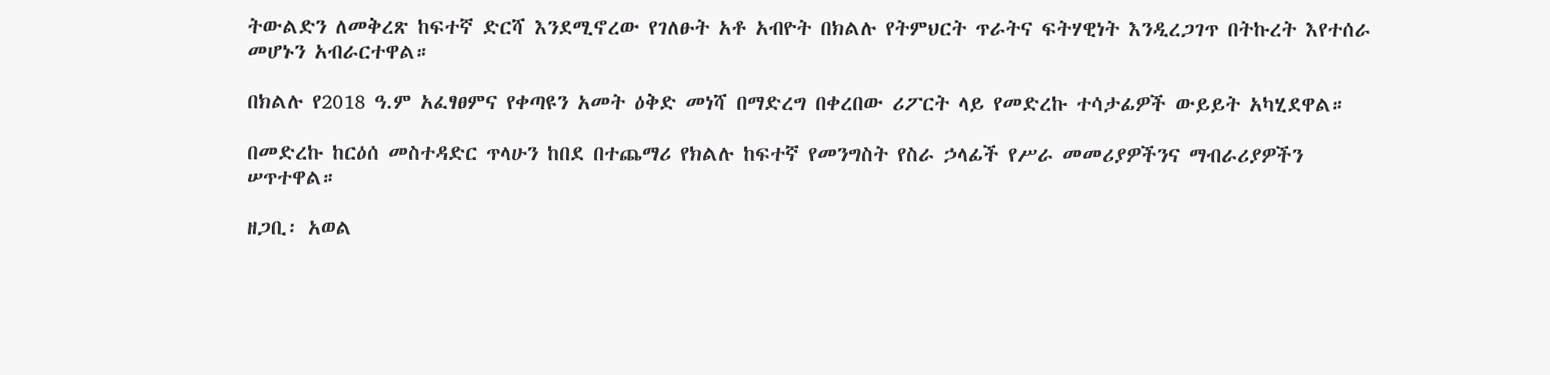ትውልድን ለመቅረጽ ከፍተኛ ድርሻ እንደሚኖረው የገለፁት አቶ አብዮት በክልሉ የትምህርት ጥራትና ፍትሃዊነት እንዲረጋገጥ በትኩረት እየተሰራ መሆኑን አብራርተዋል።

በክልሉ የ2018 ዓ.ም አፈፃፀምና የቀጣዩን አመት ዕቅድ መነሻ በማድረግ በቀረበው ሪፖርት ላይ የመድረኩ ተሳታፊዎች ውይይት አካሂደዋል።

በመድረኩ ከርዕሰ መስተዳድር ጥላሁን ከበደ በተጨማሪ የክልሉ ከፍተኛ የመንግስት የስራ ኃላፊች የሥራ መመሪያዎችንና ማብራሪያዎችን ሠጥተዋል።

ዘጋቢ፡ አወል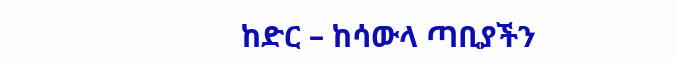ከድር – ከሳውላ ጣቢያችን